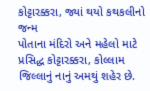કોટ્ટારક્કરા, જ્યાં થયો કથકલીનો જન્મ
પોતાના મંદિરો અને મહેલો માટે પ્રસિદ્ધ કોટ્ટારક્કરા, કોલ્લામ જિલ્લાનું નાનું અમથું શહેર છે.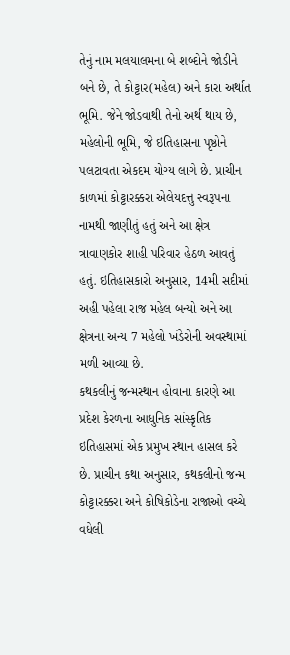તેનું નામ મલયાલમના બે શબ્દોને જોડીને બને છે, તે કોટ્ટાર(મહેલ) અને કારા અર્થાત ભૂમિ. જેને જોડવાથી તેનો અર્થ થાય છે, મહેલોની ભૂમિ, જે ઇતિહાસના પૃષ્ઠોને પલટાવતા એકદમ યોગ્ય લાગે છે. પ્રાચીન કાળમાં કોટ્ટારક્કરા એલેયદત્તુ સ્વરૂપના નામથી જાણીતું હતું અને આ ક્ષેત્ર ત્રાવાણકોર શાહી પરિવાર હેઠળ આવતું હતું. ઇતિહાસકારો અનુસાર, 14મી સદીમાં અહી પહેલા રાજ મહેલ બન્યો અને આ ક્ષેત્રના અન્ય 7 મહેલો ખંડેરોની અવસ્થામાં મળી આવ્યા છે.
કથકલીનું જન્મસ્થાન હોવાના કારણે આ પ્રદેશ કેરળના આધુનિક સાંસ્કૃતિક ઇતિહાસમાં એક પ્રમુખ સ્થાન હાસલ કરે છે. પ્રાચીન કથા અનુસાર, કથકલીનો જન્મ કોટ્ટારક્કરા અને કોષિકોડેના રાજાઓ વચ્ચે વધેલી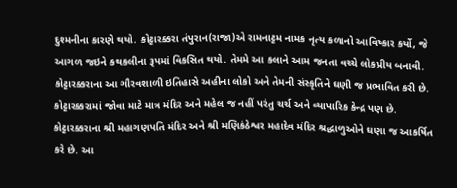દુશ્મનીના કારણે થયો. કોટ્ટારક્કરા તંપુરાન(રાજા)એ રામનાટ્ટમ નામક નૃત્ય કળાનો આવિષ્કાર કર્યો, જે આગળ જઇને કથકલીના રૂપમાં વિકસિત થયો. તેમમે આ કલાને આમ જનતા વચ્ચે લોકપ્રીય બનાવી. કોટ્ટારક્કરાના આ ગૌરવશાળી ઇતિહાસે અહીના લોકો અને તેમની સંસ્કૃતિને ઘણી જ પ્રભાવિત કરી છે.
કોટ્ટારક્કરામાં જોવા માટે માત્ર મંદિર અને મહેલ જ નહીં પરંતુ ચર્ચ અને વ્યાપારિક કેન્દ્ર પણ છે. કોટ્ટારક્કરાના શ્રી મહાગણપતિ મંદિર અને શ્રી મણિકંઠેશ્વર મહાદેવ મંદિર શ્રદ્ધાળુઓને ઘણા જ આકર્ષિત કરે છે. આ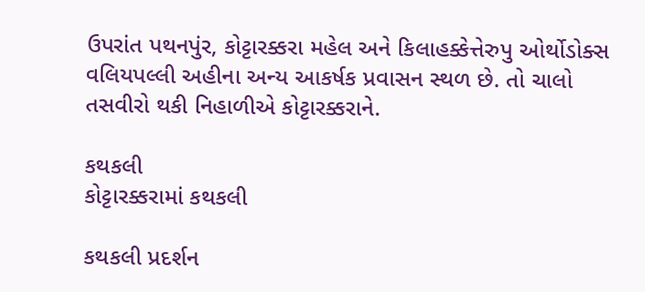ઉપરાંત પથનપુંર, કોટ્ટારક્કરા મહેલ અને કિલાહક્કેત્તેરુપુ ઓર્થોડોક્સ વલિયપલ્લી અહીના અન્ય આકર્ષક પ્રવાસન સ્થળ છે. તો ચાલો તસવીરો થકી નિહાળીએ કોટ્ટારક્કરાને.

કથકલી
કોટ્ટારક્કરામાં કથકલી

કથકલી પ્રદર્શન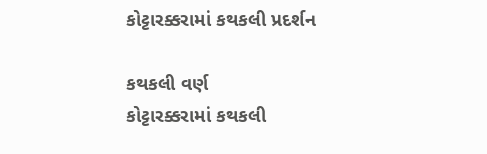કોટ્ટારક્કરામાં કથકલી પ્રદર્શન

કથકલી વર્ણ
કોટ્ટારક્કરામાં કથકલી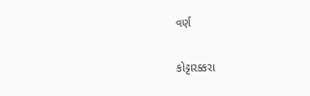વર્ણ

કોટ્ટારક્કરા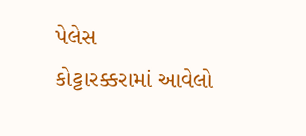પેલેસ
કોટ્ટારક્કરામાં આવેલો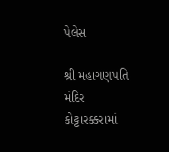પેલેસ

શ્રી મહાગણપતિ મંદિર
કોટ્ટારક્કરામાં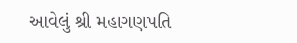આવેલું શ્રી મહાગણપતિ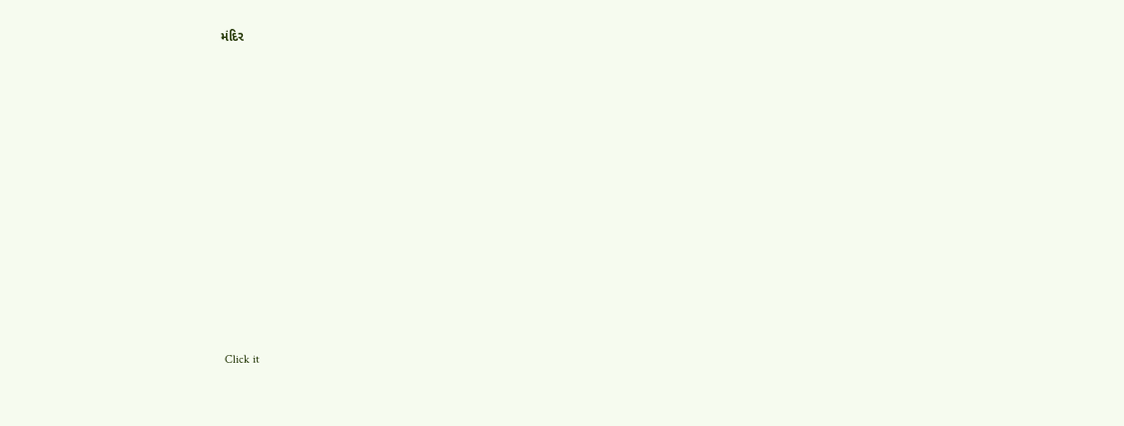મંદિર












Click it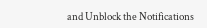and Unblock the Notifications